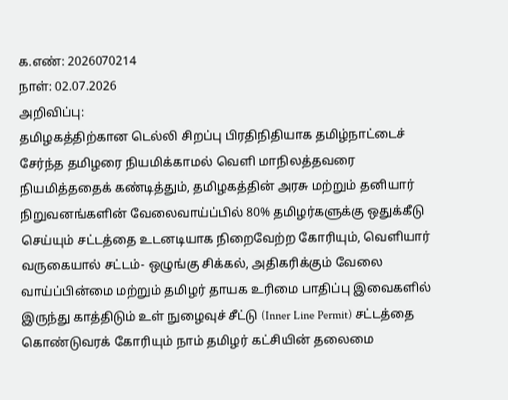க.எண்: 2026070214
நாள்: 02.07.2026
அறிவிப்பு:
தமிழகத்திற்கான டெல்லி சிறப்பு பிரதிநிதியாக தமிழ்நாட்டைச் சேர்ந்த தமிழரை நியமிக்காமல் வெளி மாநிலத்தவரை நியமித்ததைக் கண்டித்தும், தமிழகத்தின் அரசு மற்றும் தனியார் நிறுவனங்களின் வேலைவாய்ப்பில் 80% தமிழர்களுக்கு ஒதுக்கீடு செய்யும் சட்டத்தை உடனடியாக நிறைவேற்ற கோரியும், வெளியார் வருகையால் சட்டம்- ஒழுங்கு சிக்கல், அதிகரிக்கும் வேலை வாய்ப்பின்மை மற்றும் தமிழர் தாயக உரிமை பாதிப்பு இவைகளில் இருந்து காத்திடும் உள் நுழைவுச் சீட்டு (Inner Line Permit) சட்டத்தை கொண்டுவரக் கோரியும் நாம் தமிழர் கட்சியின் தலைமை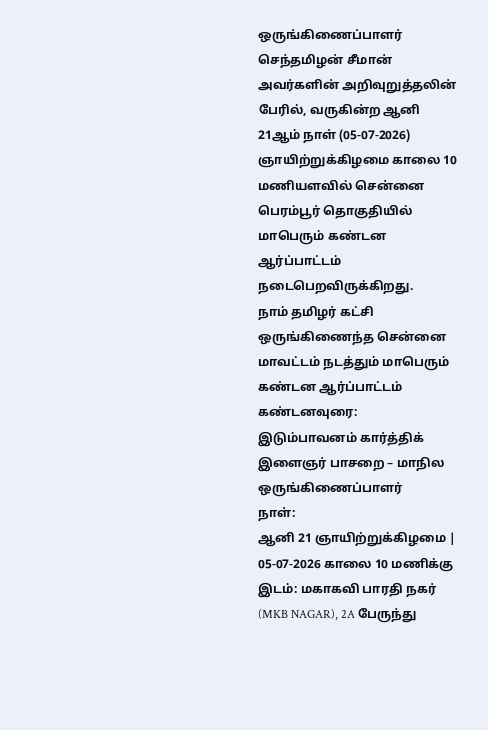ஒருங்கிணைப்பாளர் செந்தமிழன் சீமான் அவர்களின் அறிவுறுத்தலின் பேரில், வருகின்ற ஆனி 21ஆம் நாள் (05-07-2026) ஞாயிற்றுக்கிழமை காலை 10 மணியளவில் சென்னை பெரம்பூர் தொகுதியில் மாபெரும் கண்டன ஆர்ப்பாட்டம் நடைபெறவிருக்கிறது.
நாம் தமிழர் கட்சி ஒருங்கிணைந்த சென்னை மாவட்டம் நடத்தும் மாபெரும் கண்டன ஆர்ப்பாட்டம்
கண்டனவுரை:
இடும்பாவனம் கார்த்திக்
இளைஞர் பாசறை – மாநில ஒருங்கிணைப்பாளர்
நாள்:
ஆனி 21 ஞாயிற்றுக்கிழமை | 05-07-2026 காலை 10 மணிக்கு
இடம்: மகாகவி பாரதி நகர் (MKB NAGAR), 2A பேருந்து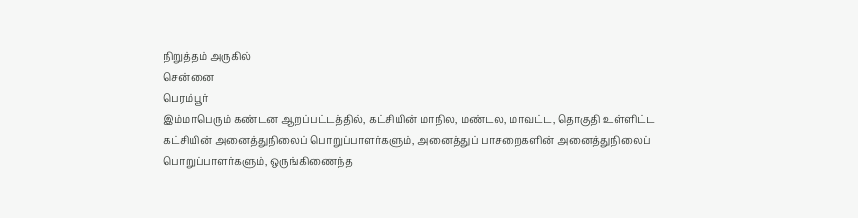நிறுத்தம் அருகில்
சென்னை
பெரம்பூர்
இம்மாபெரும் கண்டன ஆறப்பட்டத்தில், கட்சியின் மாநில, மண்டல, மாவட்ட, தொகுதி உள்ளிட்ட கட்சியின் அனைத்துநிலைப் பொறுப்பாளர்களும், அனைத்துப் பாசறைகளின் அனைத்துநிலைப் பொறுப்பாளர்களும், ஒருங்கிணைந்த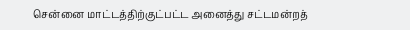சென்னை மாட்டத்திற்குட்பட்ட அனைத்து சட்டமன்றத்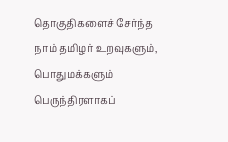தொகுதிகளைச் சேர்ந்த நாம் தமிழர் உறவுகளும், பொதுமக்களும் பெருந்திரளாகப்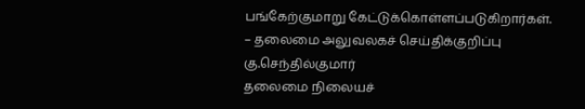பங்கேற்குமாறு கேட்டுக்கொள்ளப்படுகிறார்கள்.
– தலைமை அலுவலகச் செய்திக்குறிப்பு
கு.செந்தில்குமார்
தலைமை நிலையச்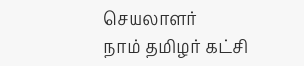செயலாளர்
நாம் தமிழர் கட்சி